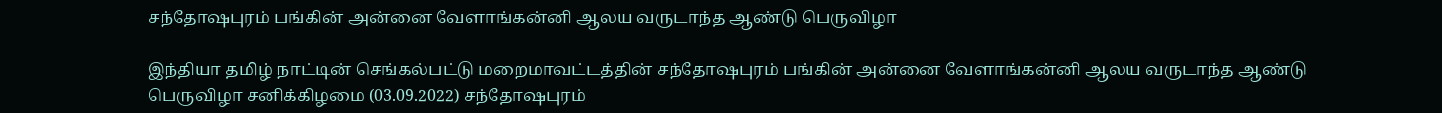சந்தோஷபுரம் பங்கின் அன்னை வேளாங்கன்னி ஆலய வருடாந்த ஆண்டு பெருவிழா

இந்தியா தமிழ் நாட்டின் செங்கல்பட்டு மறைமாவட்டத்தின் சந்தோஷபுரம் பங்கின் அன்னை வேளாங்கன்னி ஆலய வருடாந்த ஆண்டு பெருவிழா சனிக்கிழமை (03.09.2022) சந்தோஷபுரம்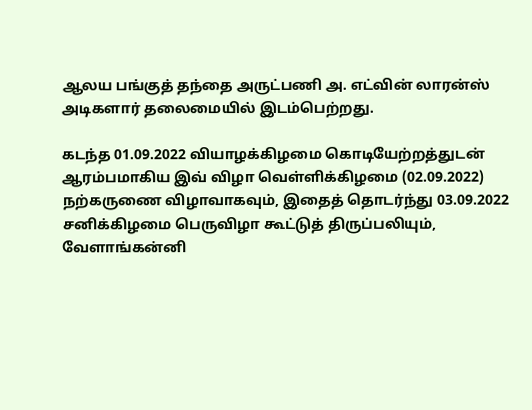ஆலய பங்குத் தந்தை அருட்பணி அ. எட்வின் லாரன்ஸ் அடிகளார் தலைமையில் இடம்பெற்றது.

கடந்த 01.09.2022 வியாழக்கிழமை கொடியேற்றத்துடன் ஆரம்பமாகிய இவ் விழா வெள்ளிக்கிழமை (02.09.2022) நற்கருணை விழாவாகவும், இதைத் தொடர்ந்து 03.09.2022 சனிக்கிழமை பெருவிழா கூட்டுத் திருப்பலியும், வேளாங்கன்னி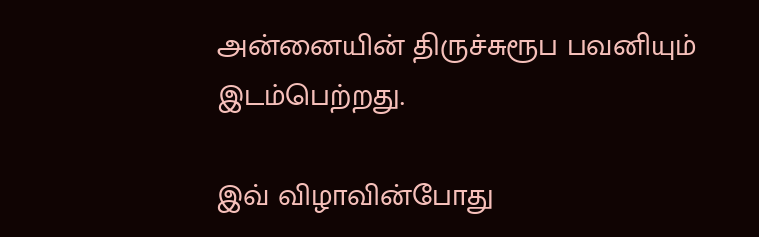அன்னையின் திருச்சுரூப பவனியும் இடம்பெற்றது.

இவ் விழாவின்போது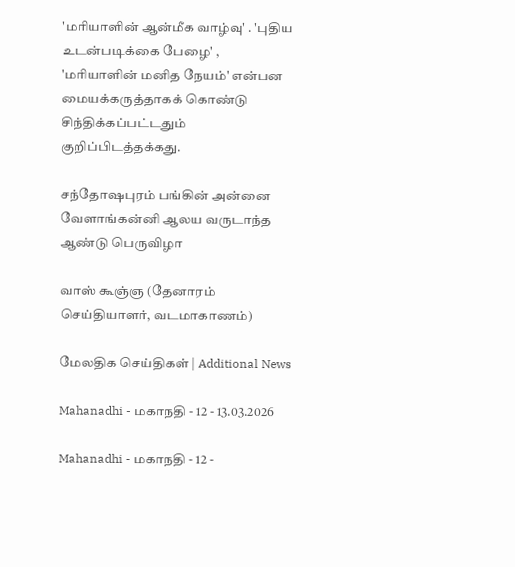'மரியாளின் ஆன்மீக வாழ்வு' . 'புதிய உடன்படிக்கை பேழை' , 'மரியாளின் மனித நேயம்' என்பன மையக்கருத்தாகக் கொண்டு சிந்திக்கப்பட்டதும் குறிப்பிடத்தக்கது.

சந்தோஷபுரம் பங்கின் அன்னை வேளாங்கன்னி ஆலய வருடாந்த ஆண்டு பெருவிழா

வாஸ் கூஞ்ஞ (தேனாரம் செய்தியாளர், வடமாகாணம்)

மேலதிக செய்திகள் | Additional News

Mahanadhi - மகாநதி - 12 - 13.03.2026

Mahanadhi - மகாநதி - 12 -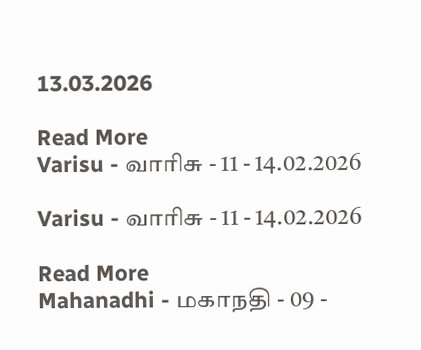13.03.2026

Read More
Varisu - வாரிசு - 11 - 14.02.2026

Varisu - வாரிசு - 11 - 14.02.2026

Read More
Mahanadhi - மகாநதி - 09 -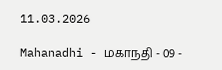11.03.2026

Mahanadhi - மகாநதி - 09 -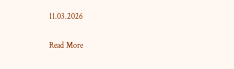11.03.2026

Read More